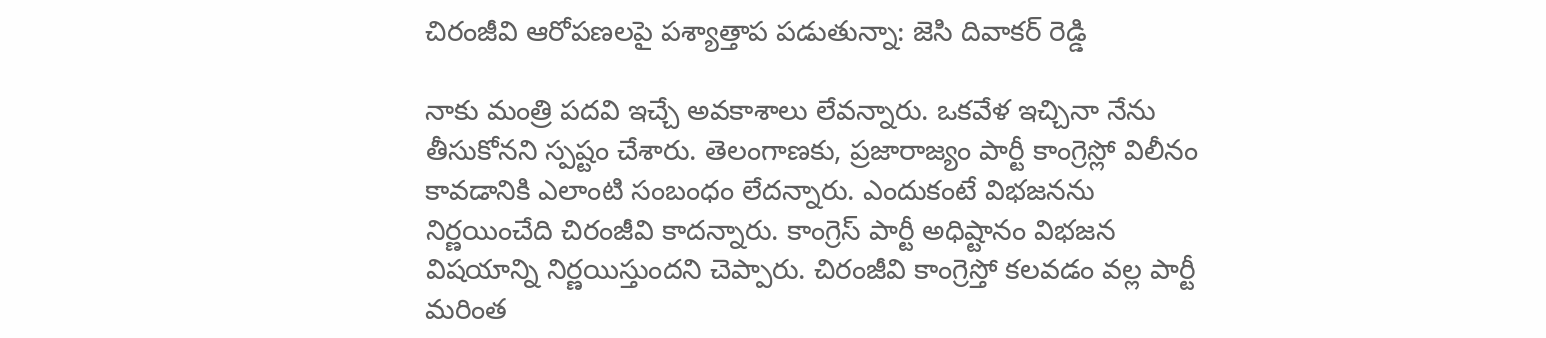చిరంజీవి ఆరోపణలపై పశ్యాత్తాప పడుతున్నా: జెసి దివాకర్ రెడ్డి

నాకు మంత్రి పదవి ఇచ్చే అవకాశాలు లేవన్నారు. ఒకవేళ ఇచ్చినా నేను తీసుకోనని స్పష్టం చేశారు. తెలంగాణకు, ప్రజారాజ్యం పార్టీ కాంగ్రెస్లో విలీనం కావడానికి ఎలాంటి సంబంధం లేదన్నారు. ఎందుకంటే విభజనను నిర్ణయించేది చిరంజీవి కాదన్నారు. కాంగ్రెస్ పార్టీ అధిష్టానం విభజన విషయాన్ని నిర్ణయిస్తుందని చెప్పారు. చిరంజీవి కాంగ్రెస్తో కలవడం వల్ల పార్టీ మరింత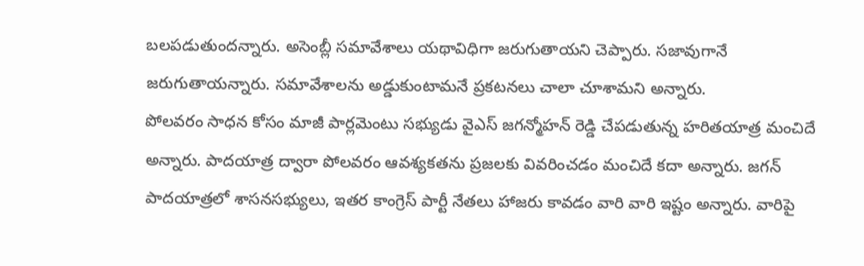బలపడుతుందన్నారు. అసెంబ్లీ సమావేశాలు యథావిధిగా జరుగుతాయని చెప్పారు. సజావుగానే జరుగుతాయన్నారు. సమావేశాలను అడ్డుకుంటామనే ప్రకటనలు చాలా చూశామని అన్నారు.
పోలవరం సాధన కోసం మాజీ పార్లమెంటు సభ్యుడు వైఎస్ జగన్మోహన్ రెడ్డి చేపడుతున్న హరితయాత్ర మంచిదే అన్నారు. పాదయాత్ర ద్వారా పోలవరం ఆవశ్యకతను ప్రజలకు వివరించడం మంచిదే కదా అన్నారు. జగన్ పాదయాత్రలో శాసనసభ్యులు, ఇతర కాంగ్రెస్ పార్టీ నేతలు హాజరు కావడం వారి వారి ఇష్టం అన్నారు. వారిపై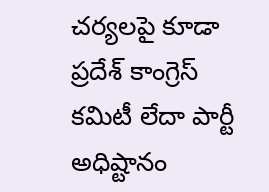చర్యలపై కూడా ప్రదేశ్ కాంగ్రెస్ కమిటీ లేదా పార్టీ అధిష్టానం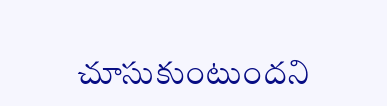చూసుకుంటుందని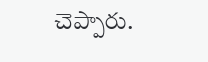చెప్పారు.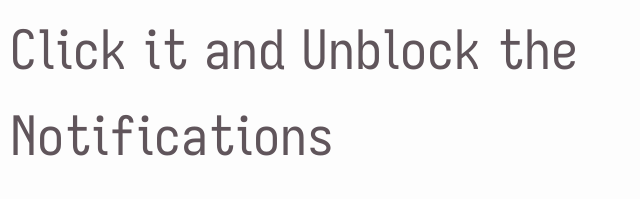Click it and Unblock the Notifications